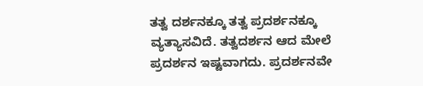ತತ್ವ ದರ್ಶನಕ್ಕೂ ತತ್ವ ಪ್ರದರ್ಶನಕ್ಕೂ ವ್ಯತ್ಯಾಸವಿದೆ. ತತ್ವದರ್ಶನ ಆದ ಮೇಲೆ ಪ್ರದರ್ಶನ ಇಷ್ಟವಾಗದು. ಪ್ರದರ್ಶನವೇ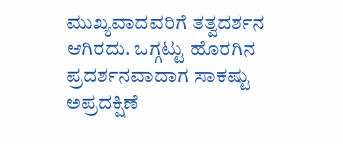ಮುಖ್ಯವಾದವರಿಗೆ ತತ್ವದರ್ಶನ ಆಗಿರದು. ಒಗ್ಗಟ್ಟು ಹೊರಗಿನ ಪ್ರದರ್ಶನವಾದಾಗ ಸಾಕಷ್ಟು ಅಪ್ರದಕ್ಷಿಣೆ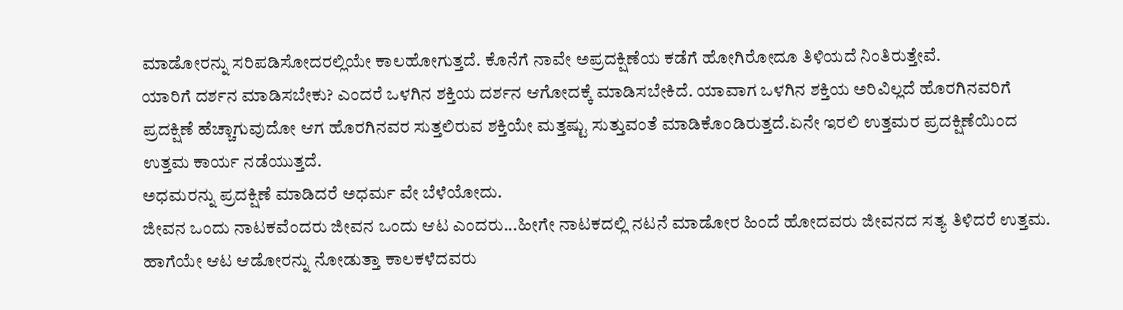ಮಾಡೋರನ್ನು ಸರಿಪಡಿಸೋದರಲ್ಲಿಯೇ ಕಾಲಹೋಗುತ್ತದೆ. ಕೊನೆಗೆ ನಾವೇ ಅಪ್ರದಕ್ಷಿಣೆಯ ಕಡೆಗೆ ಹೋಗಿರೋದೂ ತಿಳಿಯದೆ ನಿಂತಿರುತ್ತೇವೆ.
ಯಾರಿಗೆ ದರ್ಶನ ಮಾಡಿಸಬೇಕು? ಎಂದರೆ ಒಳಗಿನ ಶಕ್ತಿಯ ದರ್ಶನ ಆಗೋದಕ್ಕೆ ಮಾಡಿಸಬೇಕಿದೆ. ಯಾವಾಗ ಒಳಗಿನ ಶಕ್ತಿಯ ಅರಿವಿಲ್ಲದೆ ಹೊರಗಿನವರಿಗೆ ಪ್ರದಕ್ಷಿಣೆ ಹೆಚ್ಚಾಗುವುದೋ ಆಗ ಹೊರಗಿನವರ ಸುತ್ತಲಿರುವ ಶಕ್ತಿಯೇ ಮತ್ತಷ್ಟು ಸುತ್ತುವಂತೆ ಮಾಡಿಕೊಂಡಿರುತ್ತದೆ.ಏನೇ ಇರಲಿ ಉತ್ತಮರ ಪ್ರದಕ್ಷಿಣೆಯಿಂದ ಉತ್ತಮ ಕಾರ್ಯ ನಡೆಯುತ್ತದೆ.
ಅಧಮರನ್ನು ಪ್ರದಕ್ಷಿಣೆ ಮಾಡಿದರೆ ಅಧರ್ಮ ವೇ ಬೆಳೆಯೋದು.
ಜೀವನ ಒಂದು ನಾಟಕವೆಂದರು ಜೀವನ ಒಂದು ಆಟ ಎಂದರು...ಹೀಗೇ ನಾಟಕದಲ್ಲಿ ನಟನೆ ಮಾಡೋರ ಹಿಂದೆ ಹೋದವರು ಜೀವನದ ಸತ್ಯ ತಿಳಿದರೆ ಉತ್ತಮ.
ಹಾಗೆಯೇ ಆಟ ಆಡೋರನ್ನು ನೋಡುತ್ತಾ ಕಾಲಕಳೆದವರು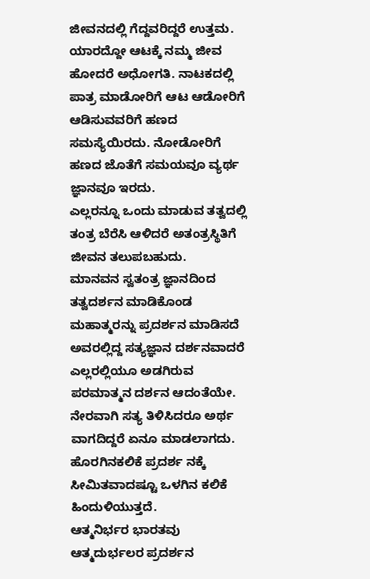ಜೀವನದಲ್ಲಿ ಗೆದ್ದವರಿದ್ದರೆ ಉತ್ತಮ. ಯಾರದ್ದೋ ಆಟಕ್ಕೆ ನಮ್ಮ ಜೀವ ಹೋದರೆ ಅಧೋಗತಿ. ನಾಟಕದಲ್ಲಿ ಪಾತ್ರ ಮಾಡೋರಿಗೆ ಆಟ ಆಡೋರಿಗೆ ಆಡಿಸುವವರಿಗೆ ಹಣದ ಸಮಸ್ಯೆಯಿರದು. ನೋಡೋರಿಗೆ ಹಣದ ಜೊತೆಗೆ ಸಮಯವೂ ವ್ಯರ್ಥ ಜ್ಞಾನವೂ ಇರದು.
ಎಲ್ಲರನ್ನೂ ಒಂದು ಮಾಡುವ ತತ್ವದಲ್ಲಿ ತಂತ್ರ ಬೆರೆಸಿ ಆಳಿದರೆ ಅತಂತ್ರಸ್ಥಿತಿಗೆ ಜೀವನ ತಲುಪಬಹುದು.
ಮಾನವನ ಸ್ವತಂತ್ರ ಜ್ಞಾನದಿಂದ ತತ್ವದರ್ಶನ ಮಾಡಿಕೊಂಡ ಮಹಾತ್ಮರನ್ನು ಪ್ರದರ್ಶನ ಮಾಡಿಸದೆ ಅವರಲ್ಲಿದ್ದ ಸತ್ಯಜ್ಞಾನ ದರ್ಶನವಾದರೆ ಎಲ್ಲರಲ್ಲಿಯೂ ಅಡಗಿರುವ ಪರಮಾತ್ಮನ ದರ್ಶನ ಆದಂತೆಯೇ.
ನೇರವಾಗಿ ಸತ್ಯ ತಿಳಿಸಿದರೂ ಅರ್ಥ ವಾಗದಿದ್ದರೆ ಏನೂ ಮಾಡಲಾಗದು. ಹೊರಗಿನಕಲಿಕೆ ಪ್ರದರ್ಶ ನಕ್ಕೆ ಸೀಮಿತವಾದಷ್ಟೂ ಒಳಗಿನ ಕಲಿಕೆ ಹಿಂದುಳಿಯುತ್ತದೆ.
ಆತ್ಮನಿರ್ಭರ ಭಾರತವು ಆತ್ಮದುರ್ಭಲರ ಪ್ರದರ್ಶನ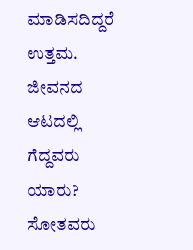ಮಾಡಿಸದಿದ್ದರೆ ಉತ್ತಮ. ಜೀವನದ ಆಟದಲ್ಲಿ ಗೆದ್ದವರು ಯಾರು? ಸೋತವರು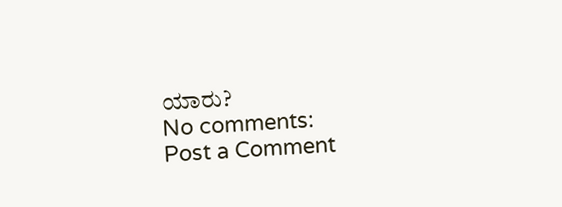ಯಾರು?
No comments:
Post a Comment